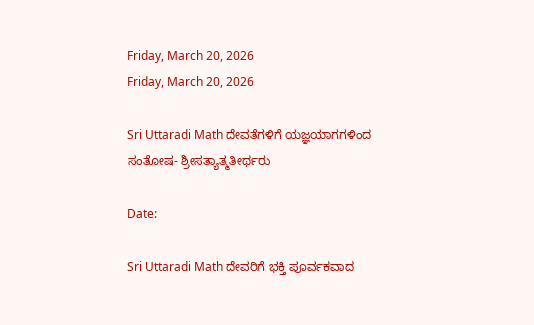Friday, March 20, 2026
Friday, March 20, 2026

Sri Uttaradi Math ದೇವತೆಗಳಿಗೆ ಯಜ್ಞಯಾಗಗಳಿಂದ ಸಂತೋಷ- ಶ್ರೀಸತ್ಯಾತ್ಮತೀರ್ಥರು

Date:

Sri Uttaradi Math ದೇವರಿಗೆ ಭಕ್ತಿ ಪೂರ್ವಕವಾದ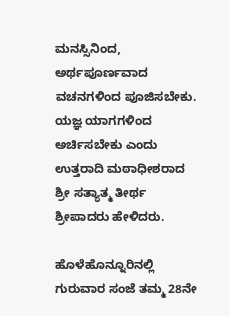ಮನಸ್ಸಿನಿಂದ, ಅರ್ಥಪೂರ್ಣವಾದ ವಚನಗಳಿಂದ ಪೂಜಿಸಬೇಕು. ಯಜ್ಞ ಯಾಗಗಳಿಂದ ಅರ್ಚಿಸಬೇಕು ಎಂದು ಉತ್ತರಾದಿ ಮಠಾಧೀಶರಾದ ಶ್ರೀ ಸತ್ಯಾತ್ಮ ತೀರ್ಥ ಶ್ರೀಪಾದರು ಹೇಳಿದರು.

ಹೊಳೆಹೊನ್ನೂರಿನಲ್ಲಿ
ಗುರುವಾರ ಸಂಜೆ ತಮ್ಮ 28ನೇ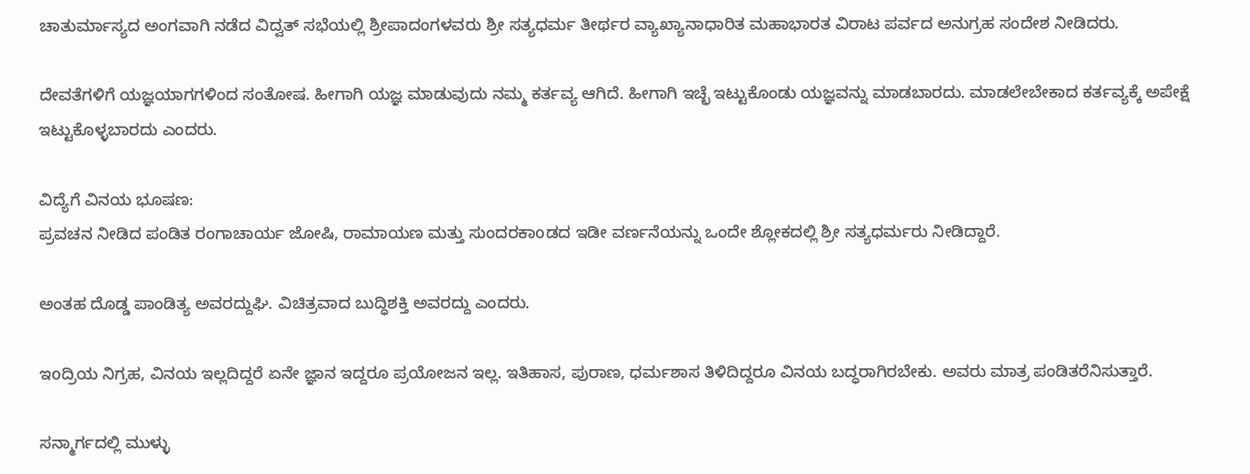ಚಾತುರ್ಮಾಸ್ಯದ ಅಂಗವಾಗಿ ನಡೆದ ವಿದ್ವತ್ ಸಭೆಯಲ್ಲಿ ಶ್ರೀಪಾದಂಗಳವರು ಶ್ರೀ ಸತ್ಯಧರ್ಮ ತೀರ್ಥರ ವ್ಯಾಖ್ಯಾನಾಧಾರಿತ ಮಹಾಭಾರತ ವಿರಾಟ ಪರ್ವದ ಅನುಗ್ರಹ ಸಂದೇಶ ನೀಡಿದರು.

ದೇವತೆಗಳಿಗೆ ಯಜ್ಞಯಾಗಗಳಿಂದ ಸಂತೋಷ. ಹೀಗಾಗಿ ಯಜ್ಞ ಮಾಡುವುದು ನಮ್ಮ ಕರ್ತವ್ಯ ಆಗಿದೆ. ಹೀಗಾಗಿ ಇಚ್ಛೆ ಇಟ್ಟುಕೊಂಡು ಯಜ್ಞವನ್ನು ಮಾಡಬಾರದು. ಮಾಡಲೇಬೇಕಾದ ಕರ್ತವ್ಯಕ್ಕೆ ಅಪೇಕ್ಷೆ ಇಟ್ಟುಕೊಳ್ಳಬಾರದು ಎಂದರು.

ವಿದ್ಯೆಗೆ ವಿನಯ ಭೂಷಣ:
ಪ್ರವಚನ ನೀಡಿದ ಪಂಡಿತ ರಂಗಾಚಾರ್ಯ ಜೋಷಿ, ರಾಮಾಯಣ ಮತ್ತು ಸುಂದರಕಾoಡದ ಇಡೀ ವರ್ಣನೆಯನ್ನು ಒಂದೇ ಶ್ಲೋಕದಲ್ಲಿ ಶ್ರೀ ಸತ್ಯಧರ್ಮರು ನೀಡಿದ್ದಾರೆ.

ಅಂತಹ ದೊಡ್ಡ ಪಾಂಡಿತ್ಯ ಅವರದ್ದುಘಿ. ವಿಚಿತ್ರವಾದ ಬುದ್ಧಿಶಕ್ತಿ ಅವರದ್ದು ಎಂದರು.

ಇoದ್ರಿಯ ನಿಗ್ರಹ, ವಿನಯ ಇಲ್ಲದಿದ್ದರೆ ಏನೇ ಜ್ಞಾನ ಇದ್ದರೂ ಪ್ರಯೋಜನ ಇಲ್ಲ. ಇತಿಹಾಸ, ಪುರಾಣ, ಧರ್ಮಶಾಸ ತಿಳಿದಿದ್ದರೂ ವಿನಯ ಬದ್ಧರಾಗಿರಬೇಕು. ಅವರು ಮಾತ್ರ ಪಂಡಿತರೆನಿಸುತ್ತಾರೆ.

ಸನ್ಮಾರ್ಗದಲ್ಲಿ ಮುಳ್ಳು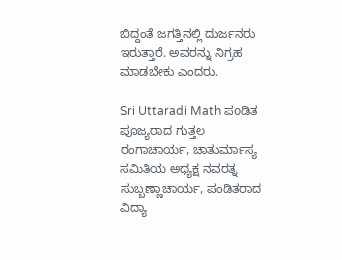ಬಿದ್ದಂತೆ ಜಗತ್ತಿನಲ್ಲಿ ದುರ್ಜನರು ಇರುತ್ತಾರೆ. ಅವರನ್ನು ನಿಗ್ರಹ ಮಾಡಬೇಕು ಎಂದರು.

Sri Uttaradi Math ಪoಡಿತ ಪೂಜ್ಯರಾದ ಗುತ್ತಲ ರಂಗಾಚಾರ್ಯ, ಚಾತುರ್ಮಾಸ್ಯ ಸಮಿತಿಯ ಅಧ್ಯಕ್ಷ ನವರತ್ನ ಸುಬ್ಬಣ್ಣಾಚಾರ್ಯ, ಪಂಡಿತರಾದ ವಿದ್ಯಾ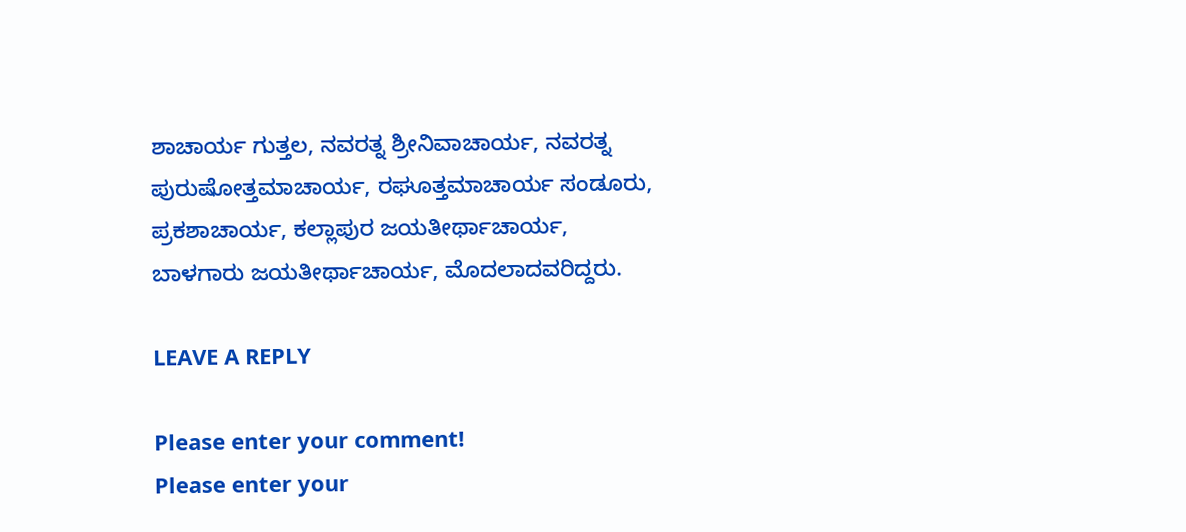ಶಾಚಾರ್ಯ ಗುತ್ತಲ, ನವರತ್ನ ಶ್ರೀನಿವಾಚಾರ್ಯ, ನವರತ್ನ ಪುರುಷೋತ್ತಮಾಚಾರ್ಯ, ರಘೂತ್ತಮಾಚಾರ್ಯ ಸಂಡೂರು, ಪ್ರಕಶಾಚಾರ್ಯ, ಕಲ್ಲಾಪುರ ಜಯತೀರ್ಥಾಚಾರ್ಯ, ಬಾಳಗಾರು ಜಯತೀರ್ಥಾಚಾರ್ಯ, ಮೊದಲಾದವರಿದ್ದರು.

LEAVE A REPLY

Please enter your comment!
Please enter your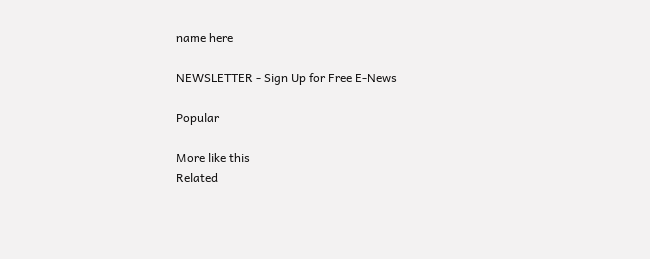name here

NEWSLETTER - Sign Up for Free E-News

Popular

More like this
Related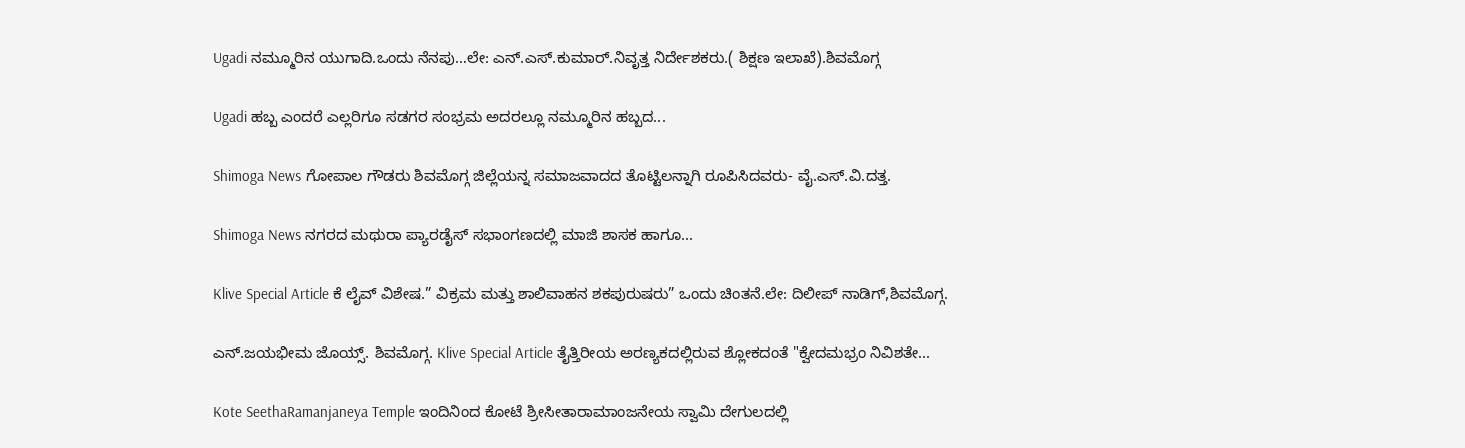Ugadi ನಮ್ಮೂರಿನ ಯುಗಾದಿ.ಒಂದು ನೆನಪು…ಲೇ: ಎನ್.ಎಸ್.ಕುಮಾರ್.ನಿವೃತ್ತ ನಿರ್ದೇಶಕರು.( ಶಿಕ್ಷಣ ಇಲಾಖೆ).ಶಿವಮೊಗ್ಗ

Ugadi ಹಬ್ಬ ಎಂದರೆ ಎಲ್ಲರಿಗೂ ಸಡಗರ ಸಂಭ್ರಮ ಅದರಲ್ಲೂ ನಮ್ಮೂರಿನ ಹಬ್ಬದ...

Shimoga News ಗೋಪಾಲ ಗೌಡರು ಶಿವಮೊಗ್ಗ ಜಿಲ್ಲೆಯನ್ನ ಸಮಾಜವಾದದ ತೊಟ್ಟಿಲನ್ನಾಗಿ ರೂಪಿಸಿದವರು- ವೈ.ಎಸ್.ವಿ.ದತ್ತ.

Shimoga News ನಗರದ ಮಥುರಾ ಪ್ಯಾರಡೈಸ್ ಸಭಾಂಗಣದಲ್ಲಿ ಮಾಜಿ ಶಾಸಕ ಹಾಗೂ...

Klive Special Article ಕೆ ಲೈವ್ ವಿಶೇಷ.” ವಿಕ್ರಮ ಮತ್ತು ಶಾಲಿವಾಹನ ಶಕಪುರುಷರು” ಒಂದು ಚಿಂತನೆ.ಲೇ: ದಿಲೀಪ್ ನಾಡಿಗ್,ಶಿವಮೊಗ್ಗ.

ಎನ್.ಜಯಭೀಮ ಜೊಯ್ಸ್. ಶಿವಮೊಗ್ಗ. Klive Special Article ತೈತ್ತಿರೀಯ ಅರಣ್ಯಕದಲ್ಲಿರುವ ಶ್ಲೋಕದಂತೆ "ಕ್ವೇದಮಭ್ರಂ ನಿವಿಶತೇ...

Kote SeethaRamanjaneya Temple ಇಂದಿನಿಂದ ಕೋಟೆ ಶ್ರೀಸೀತಾರಾಮಾಂಜನೇಯ ಸ್ವಾಮಿ ದೇಗುಲದಲ್ಲಿ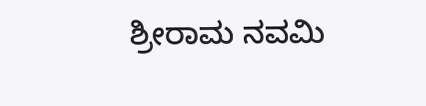ಶ್ರೀರಾಮ ನವಮಿ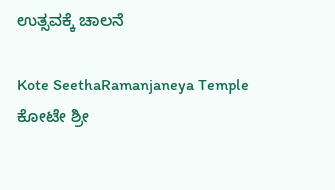ಉತ್ಸವಕ್ಕೆ ಚಾಲನೆ

Kote SeethaRamanjaneya Temple ಕೋಟೇ ಶ್ರೀ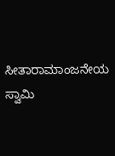ಸೀತಾರಾಮಾಂಜನೇಯ ಸ್ವಾಮಿ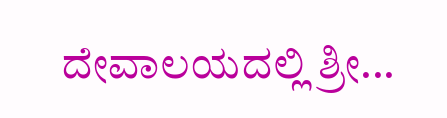ದೇವಾಲಯದಲ್ಲಿ ಶ್ರೀ...